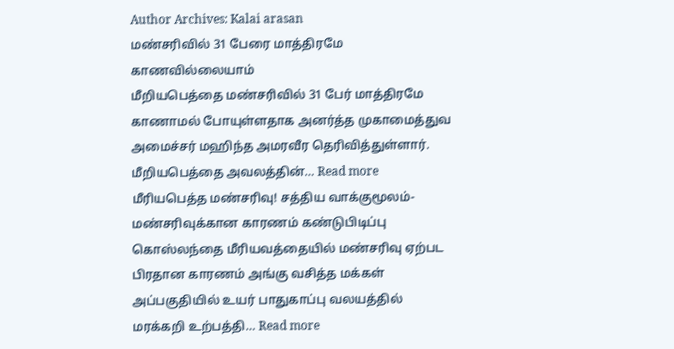Author Archives: Kalai arasan
மண்சரிவில் 31 பேரை மாத்திரமே காணவில்லையாம்
மீறியபெத்தை மண்சரிவில் 31 பேர் மாத்திரமே காணாமல் போயுள்ளதாக அனர்த்த முகாமைத்துவ அமைச்சர் மஹிந்த அமரவீர தெரிவித்துள்ளார். மீறியபெத்தை அவலத்தின்… Read more
மீரியபெத்த மண்சரிவு! சத்திய வாக்குமூலம்- மண்சரிவுக்கான காரணம் கண்டுபிடிப்பு
கொஸ்லந்தை மீரியவத்தையில் மண்சரிவு ஏற்பட பிரதான காரணம் அங்கு வசித்த மக்கள் அப்பகுதியில் உயர் பாதுகாப்பு வலயத்தில் மரக்கறி உற்பத்தி… Read more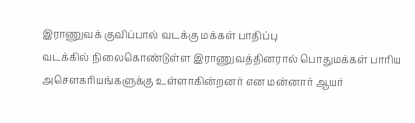இராணுவக் குவிப்பால் வடக்கு மக்கள் பாதிப்பு
வடக்கில் நிலைகொண்டுள்ள இராணுவத்தினரால் பொதுமக்கள் பாரிய அசௌகரியங்களுக்கு உள்ளாகின்றனர் என மன்னார் ஆயர்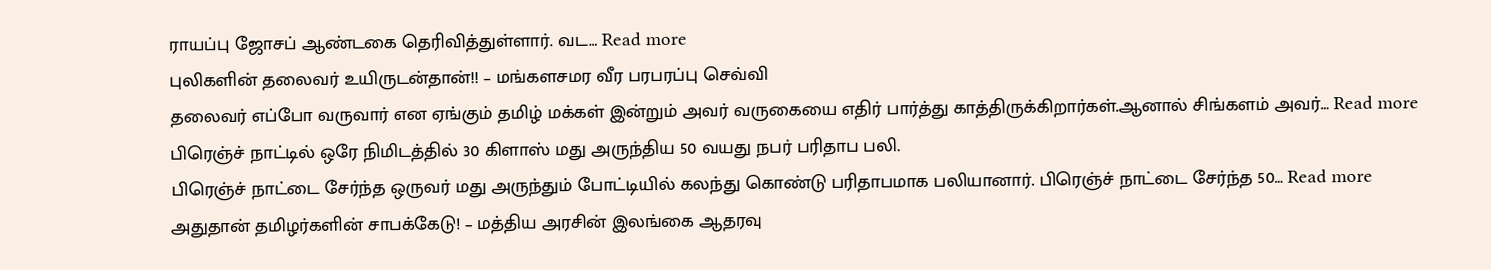ராயப்பு ஜோசப் ஆண்டகை தெரிவித்துள்ளார். வட… Read more
புலிகளின் தலைவர் உயிருடன்தான்!! – மங்களசமர வீர பரபரப்பு செவ்வி
தலைவர் எப்போ வருவார் என ஏங்கும் தமிழ் மக்கள் இன்றும் அவர் வருகையை எதிர் பார்த்து காத்திருக்கிறார்கள்.ஆனால் சிங்களம் அவர்… Read more
பிரெஞ்ச் நாட்டில் ஒரே நிமிடத்தில் 30 கிளாஸ் மது அருந்திய 50 வயது நபர் பரிதாப பலி.
பிரெஞ்ச் நாட்டை சேர்ந்த ஒருவர் மது அருந்தும் போட்டியில் கலந்து கொண்டு பரிதாபமாக பலியானார். பிரெஞ்ச் நாட்டை சேர்ந்த 50… Read more
அதுதான் தமிழர்களின் சாபக்கேடு! – மத்திய அரசின் இலங்கை ஆதரவு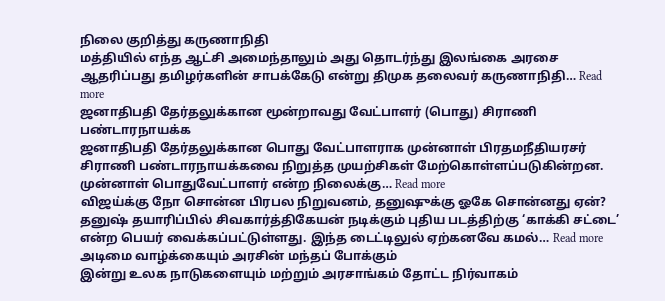நிலை குறித்து கருணாநிதி
மத்தியில் எந்த ஆட்சி அமைந்தாலும் அது தொடர்ந்து இலங்கை அரசை ஆதரிப்பது தமிழர்களின் சாபக்கேடு என்று திமுக தலைவர் கருணாநிதி… Read more
ஜனாதிபதி தேர்தலுக்கான மூன்றாவது வேட்பாளர் (பொது) சிராணி பண்டாரநாயக்க
ஜனாதிபதி தேர்தலுக்கான பொது வேட்பாளராக முன்னாள் பிரதமநீதியரசர் சிராணி பண்டாரநாயக்கவை நிறுத்த முயற்சிகள் மேற்கொள்ளப்படுகின்றன. முன்னாள் பொதுவேட்பாளர் என்ற நிலைக்கு… Read more
விஜய்க்கு நோ சொன்ன பிரபல நிறுவனம், தனுஷுக்கு ஓகே சொன்னது ஏன்?
தனுஷ் தயாரிப்பில் சிவகார்த்திகேயன் நடிக்கும் புதிய படத்திற்கு ‘காக்கி சட்டை’ என்ற பெயர் வைக்கப்பட்டுள்ளது. இந்த டைட்டிலுல் ஏற்கனவே கமல்… Read more
அடிமை வாழ்க்கையும் அரசின் மந்தப் போக்கும்
இன்று உலக நாடுகளையும் மற்றும் அரசாங்கம் தோட்ட நிர்வாகம்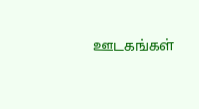ஊடகங்கள்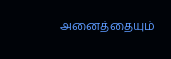அனைத்தையும்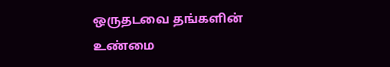ஒருதடவை தங்களின் உண்மை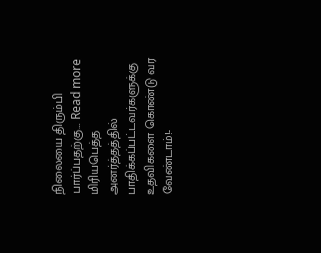நிலையை திரும்பி பார்ப்பதற்கு… Read more
மிரியபெத்த அனர்த்தத்தில் பாதிக்கப்பட்டவர்களுக்கு உதவிகளை கொண்டு வர வேண்டாம்!-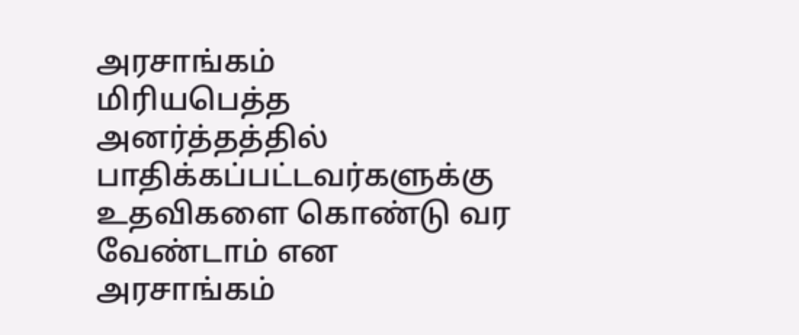அரசாங்கம்
மிரியபெத்த அனர்த்தத்தில் பாதிக்கப்பட்டவர்களுக்கு உதவிகளை கொண்டு வர வேண்டாம் என அரசாங்கம்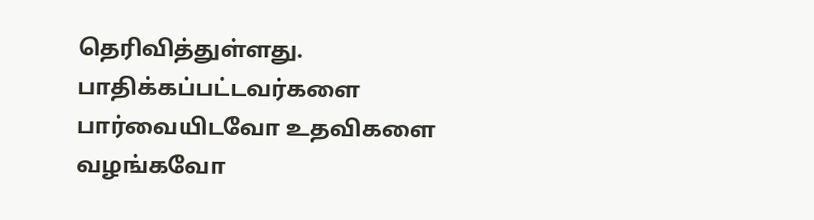தெரிவித்துள்ளது. பாதிக்கப்பட்டவர்களை பார்வையிடவோ உதவிகளை வழங்கவோ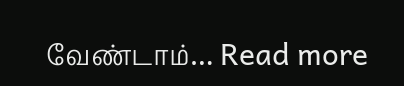வேண்டாம்… Read more